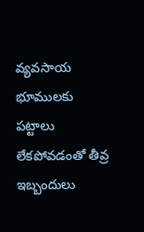వ్యవసాయ భూములకు పట్టాలు లేకపోవడంతో తీవ్ర ఇబ్బందులు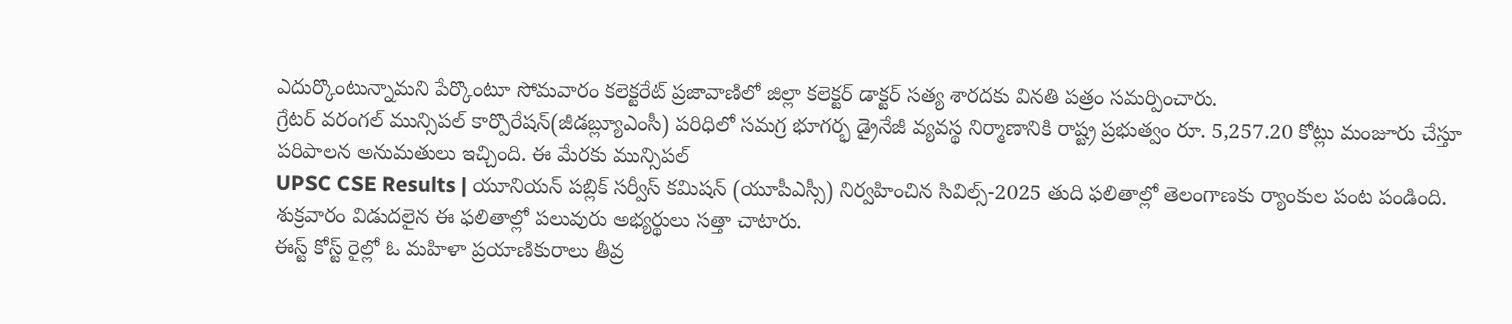ఎదుర్కొంటున్నామని పేర్కొంటూ సోమవారం కలెక్టరేట్ ప్రజావాణిలో జిల్లా కలెక్టర్ డాక్టర్ సత్య శారదకు వినతి పత్రం సమర్పించారు.
గ్రేటర్ వరంగల్ మున్సిపల్ కార్పొరేషన్(జీడబ్ల్యూఎంసీ) పరిధిలో సమగ్ర భూగర్భ డ్రైనేజీ వ్యవస్థ నిర్మాణానికి రాష్ట్ర ప్రభుత్వం రూ. 5,257.20 కోట్లు మంజూరు చేస్తూ పరిపాలన అనుమతులు ఇచ్చింది. ఈ మేరకు మున్సిపల్
UPSC CSE Results | యూనియన్ పబ్లిక్ సర్వీస్ కమిషన్ (యూపీఎస్సీ) నిర్వహించిన సివిల్స్-2025 తుది ఫలితాల్లో తెలంగాణకు ర్యాంకుల పంట పండింది. శుక్రవారం విడుదలైన ఈ ఫలితాల్లో పలువురు అభ్యర్థులు సత్తా చాటారు.
ఈస్ట్ కోస్ట్ రైల్లో ఓ మహిళా ప్రయాణికురాలు తీవ్ర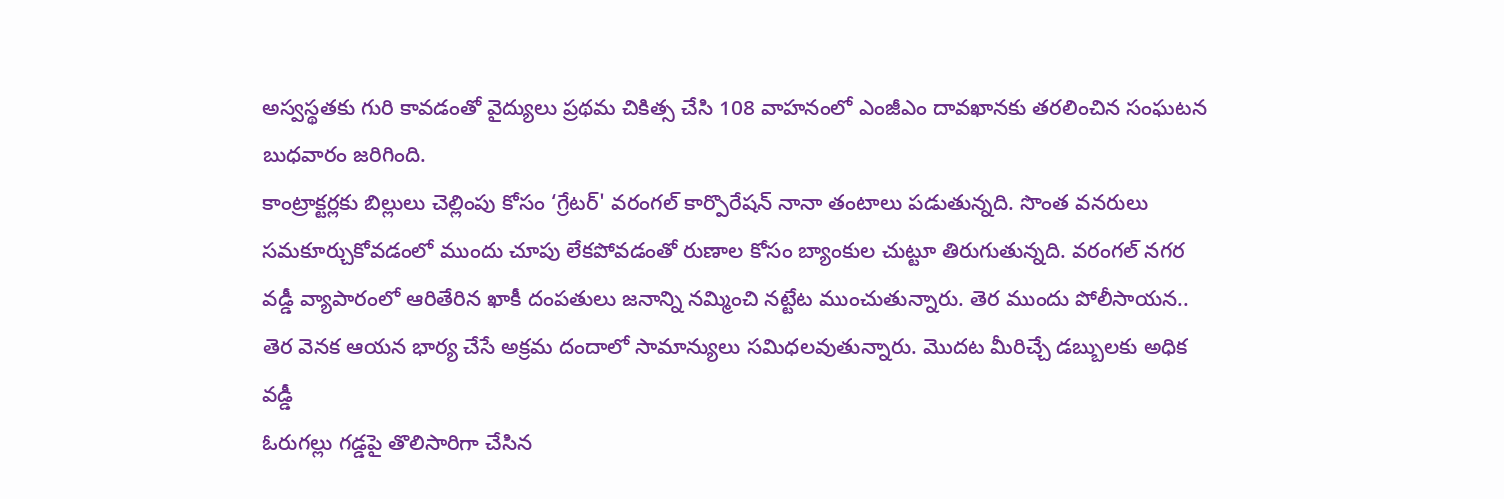అస్వస్థతకు గురి కావడంతో వైద్యులు ప్రథమ చికిత్స చేసి 108 వాహనంలో ఎంజీఎం దావఖానకు తరలించిన సంఘటన బుధవారం జరిగింది.
కాంట్రాక్టర్లకు బిల్లులు చెల్లింపు కోసం ‘గ్రేటర్' వరంగల్ కార్పొరేషన్ నానా తంటాలు పడుతున్నది. సొంత వనరులు సమకూర్చుకోవడంలో ముందు చూపు లేకపోవడంతో రుణాల కోసం బ్యాంకుల చుట్టూ తిరుగుతున్నది. వరంగల్ నగర
వడ్డీ వ్యాపారంలో ఆరితేరిన ఖాకీ దంపతులు జనాన్ని నమ్మించి నట్టేట ముంచుతున్నారు. తెర ముందు పోలీసాయన.. తెర వెనక ఆయన భార్య చేసే అక్రమ దందాలో సామాన్యులు సమిధలవుతున్నారు. మొదట మీరిచ్చే డబ్బులకు అధిక వడ్డీ
ఓరుగల్లు గడ్డపై తొలిసారిగా చేసిన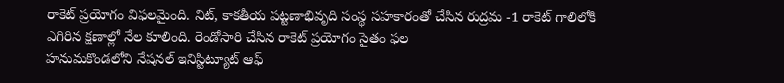రాకెట్ ప్రయోగం విఫలమైంది. నిట్, కాకతీయ పట్టణాభివృది సంస్థ సహకారంతో చేసిన రుద్రమ -1 రాకెట్ గాలిలోకి ఎగిరిన క్షణాల్లో నేల కూలింది. రెండోసారి చేసిన రాకెట్ ప్రయోగం సైతం ఫల
హనుమకొండలోని నేషనల్ ఇనిస్టిట్యూట్ ఆఫ్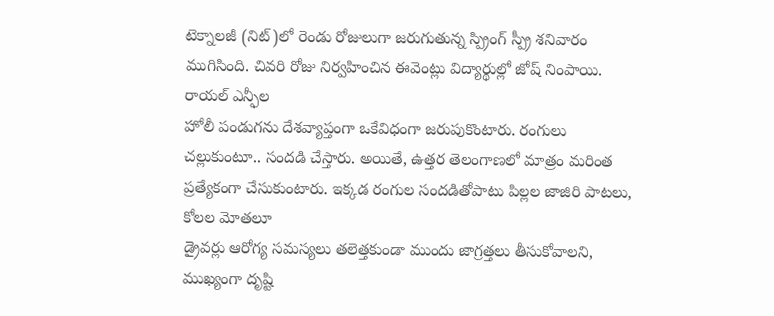టెక్నాలజీ (నిట్)లో రెండు రోజులుగా జరుగుతున్న స్ప్రింగ్ స్ప్రీ శనివారం ముగిసింది. చివరి రోజు నిర్వహించిన ఈవెంట్లు విద్యార్థుల్లో జోష్ నింపాయి. రాయల్ ఎన్ఫీల
హోలీ పండుగను దేశవ్యాప్తంగా ఒకేవిధంగా జరుపుకొంటారు. రంగులు చల్లుకుంటూ.. సందడి చేస్తారు. అయితే, ఉత్తర తెలంగాణలో మాత్రం మరింత ప్రత్యేకంగా చేసుకుంటారు. ఇక్కడ రంగుల సందడితోపాటు పిల్లల జాజిరి పాటలు, కోలల మోతలూ
డ్రైవర్లు ఆరోగ్య సమస్యలు తలెత్తకుండా ముందు జాగ్రత్తలు తీసుకోవాలని, ముఖ్యంగా దృష్టి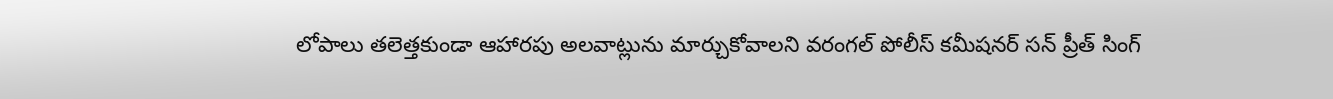లోపాలు తలెత్తకుండా ఆహారపు అలవాట్లును మార్చుకోవాలని వరంగల్ పోలీస్ కమీషనర్ సన్ ప్రీత్ సింగ్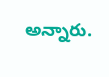అన్నారు.